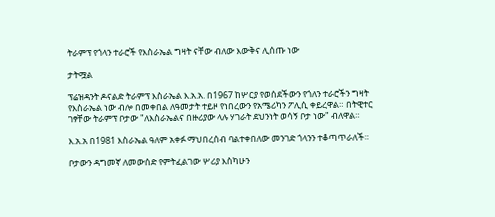ትራምፕ የጎላን ተራሮች የእስራኤል ግዛት ናቸው ብለው እውቅና ሊሰጡ ነው

ታትሟል

ፕሬዝዳንት ዶናልድ ትራምፕ እስራኤል እ.አ.አ. በ1967 ከሦርያ የወሰደችውን የጎለን ተራሮችን ግዛት የእስራኤል ነው ብሎ በመቀበል ለዓመታት ተይዞ የነበረውን የአሜሪካን ፖሊሲ ቀይረዋል። በትዊተር ገፃቸው ትራምፕ ቦታው "ለእስራኤልና በዙሪያው ላሉ ሃገራት ደህንነት ወሳኝ ቦታ ነው" ብለዋል።

እ.አ.አ በ1981 እስራኤል ዓለም አቀፉ ማህበረሰብ ባልተቀበለው መንገድ ጎላንን ተቆጣጥራለች።

ቦታውን ዳግመኛ ለመውሰድ የምትፈልገው ሦሪያ እስካሁን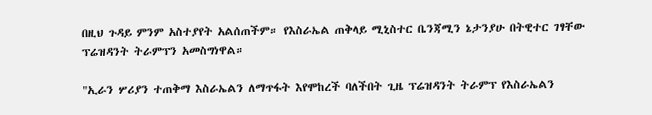በዚህ ጉዳይ ምንም አስተያየት አልሰጠችም። የእስራኤል ጠቅላይ ሚኒስተር ቤንጃሚን ኔታንያሁ በትዊተር ገፃቸው ፕሬዝዳንት ትራምፕን አመስግነዋል።

"ኢራን ሦሪያን ተጠቅማ እስራኤልን ለማጥፋት እየሞከረች ባለችበት ጊዜ ፕሬዝዳንት ትራምፕ የእስራኤልን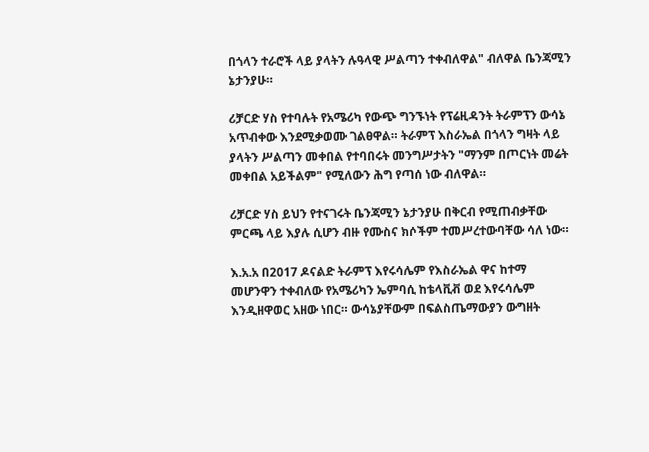በጎላን ተራሮች ላይ ያላትን ሉዓላዊ ሥልጣን ተቀብለዋል" ብለዋል ቤንጃሚን ኔታንያሁ።

ሪቻርድ ሃስ የተባሉት የአሜሪካ የውጭ ግንኙነት የፕሬዚዳንት ትራምፕን ውሳኔ አጥብቀው እንደሚቃወሙ ገልፀዋል። ትራምፕ እስራኤል በጎላን ግዛት ላይ ያላትን ሥልጣን መቀበል የተባበሩት መንግሥታትን "ማንም በጦርነት መሬት መቀበል አይችልም" የሚለውን ሕግ የጣሰ ነው ብለዋል።

ሪቻርድ ሃስ ይህን የተናገሩት ቤንጃሚን ኔታንያሁ በቅርብ የሚጠብቃቸው ምርጫ ላይ እያሉ ሲሆን ብዙ የሙስና ክሶችም ተመሥረተውባቸው ሳለ ነው።

እ.አ.አ በ2017 ዶናልድ ትራምፕ እየሩሳሌም የእስራኤል ዋና ከተማ መሆንዋን ተቀብለው የአሜሪካን ኤምባሲ ከቴላቪቭ ወደ እየሩሳሌም እንዲዘዋወር አዘው ነበር። ውሳኔያቸውም በፍልስጤማውያን ውግዘት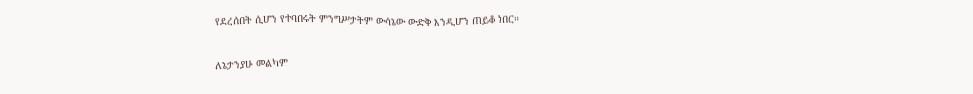የደረሰበት ሲሆን የተባበሩት ምንግሥታትም ውሳኔው ውድቅ እንዲሆን ጠይቆ ነበር።

ለኔታንያሁ መልካም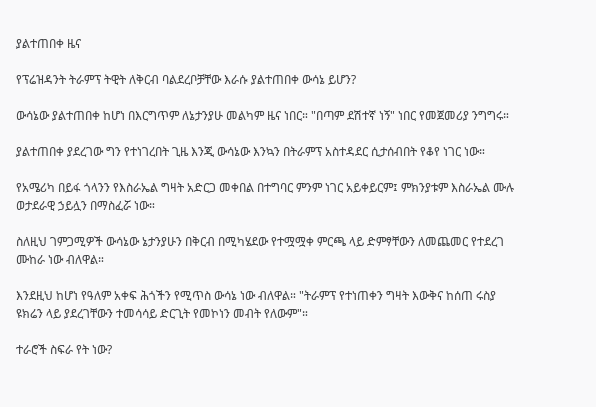ያልተጠበቀ ዜና

የፕሬዝዳንት ትራምፕ ትዊት ለቅርብ ባልደረቦቻቸው እራሱ ያልተጠበቀ ውሳኔ ይሆን?

ውሳኔው ያልተጠበቀ ከሆነ በእርግጥም ለኔታንያሁ መልካም ዜና ነበር። "በጣም ደሽተኛ ነኝ" ነበር የመጀመሪያ ንግግሩ።

ያልተጠበቀ ያደረገው ግን የተነገረበት ጊዜ እንጂ ውሳኔው እንኳን በትራምፕ አስተዳደር ሲታሰብበት የቆየ ነገር ነው።

የአሜሪካ በይፋ ጎላንን የእስራኤል ግዛት አድርጋ መቀበል በተግባር ምንም ነገር አይቀይርም፤ ምክንያቱም እስራኤል ሙሉ ወታደራዊ ኃይሏን በማስፈሯ ነው።

ስለዚህ ገምጋሚዎች ውሳኔው ኔታንያሁን በቅርብ በሚካሄደው የተሟሟቀ ምርጫ ላይ ድምፃቸውን ለመጨመር የተደረገ ሙከራ ነው ብለዋል።

እንደዚህ ከሆነ የዓለም አቀፍ ሕጎችን የሚጥስ ውሳኔ ነው ብለዋል። "ትራምፕ የተነጠቀን ግዛት እውቅና ከሰጠ ሩስያ ዩክሬን ላይ ያደረገቸውን ተመሳሳይ ድርጊት የመኮነን መብት የለውም"።

ተራሮች ስፍራ የት ነው?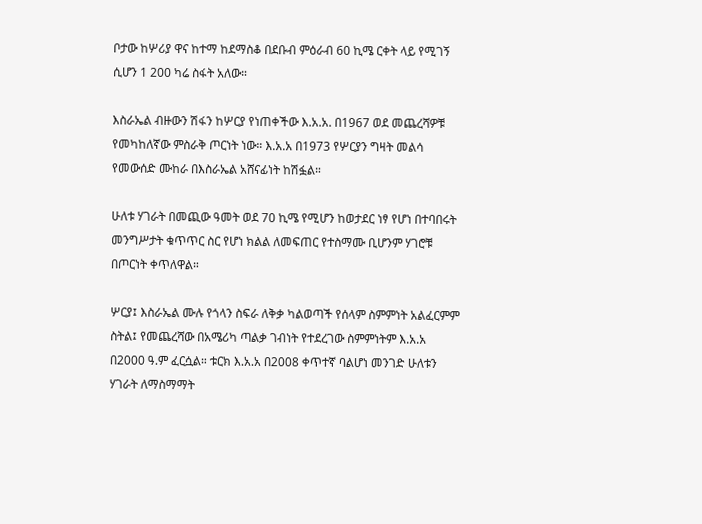ቦታው ከሦሪያ ዋና ከተማ ከደማስቆ በደቡብ ምዕራብ 60 ኪሜ ርቀት ላይ የሚገኝ ሲሆን 1 200 ካሬ ስፋት አለው።

እስራኤል ብዙውን ሽፋን ከሦርያ የነጠቀችው እ.አ.አ. በ1967 ወደ መጨረሻዎቹ የመካከለኛው ምስራቅ ጦርነት ነው። እ.አ.አ በ1973 የሦርያን ግዛት መልሳ የመውሰድ ሙከራ በእስራኤል አሸናፊነት ከሽፏል።

ሁለቱ ሃገራት በመጪው ዓመት ወደ 70 ኪሜ የሚሆን ከወታደር ነፃ የሆነ በተባበሩት መንግሥታት ቁጥጥር ስር የሆነ ክልል ለመፍጠር የተስማሙ ቢሆንም ሃገሮቹ በጦርነት ቀጥለዋል።

ሦርያ፤ እስራኤል ሙሉ የጎላን ስፍራ ለቅቃ ካልወጣች የሰላም ስምምነት አልፈርምም ስትል፤ የመጨረሻው በአሜሪካ ጣልቃ ገብነት የተደረገው ስምምነትም እ.አ.አ በ2000 ዓ.ም ፈርሷል። ቱርክ እ.አ.አ በ2008 ቀጥተኛ ባልሆነ መንገድ ሁለቱን ሃገራት ለማስማማት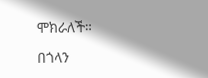ሞክራለች።

በጎላን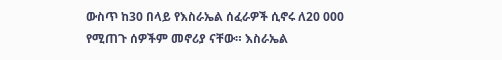ውስጥ ከ30 በላይ የእስራኤል ሰፈራዎች ሲኖሩ ለ20 000 የሚጠጉ ሰዎችም መኖሪያ ናቸው። እስራኤል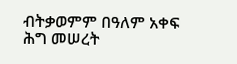ብትቃወምም በዓለም አቀፍ ሕግ መሠረት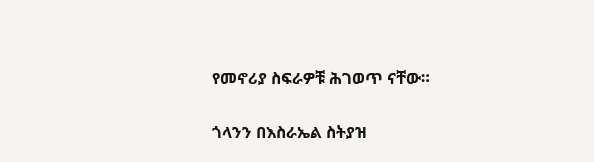የመኖሪያ ስፍራዎቹ ሕገወጥ ናቸው።

ጎላንን በእስራኤል ስትያዝ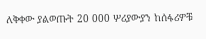ለቅቀው ያልወጡት 20 000 ሦሪያውያን ከሰፋሪዎቹ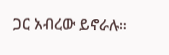ጋር አብረው ይኖራሉ።